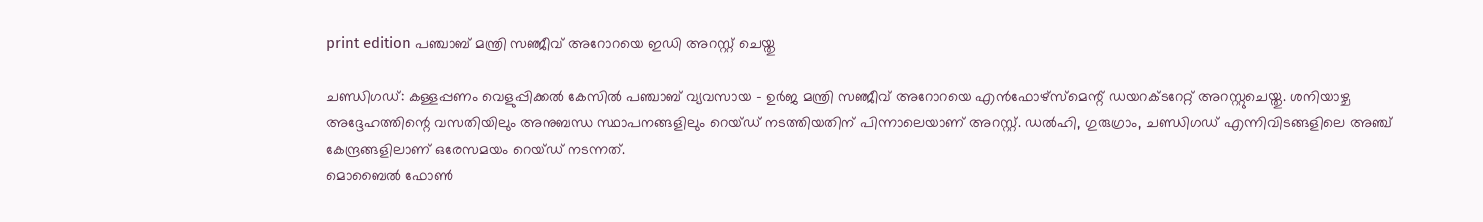print edition പഞ്ചാബ് മന്ത്രി സഞ്ജീവ് അറോറയെ ഇഡി അറസ്റ്റ് ചെയ്തു

ചണ്ഡിഗഡ്: കള്ളപ്പണം വെളുപ്പിക്കൽ കേസിൽ പഞ്ചാബ് വ്യവസായ – ഉർജ മന്ത്രി സഞ്ജീവ് അറോറയെ എൻഫോഴ്സ്മെന്റ് ഡയറക്ടറേറ്റ് അറസ്റ്റുചെയ്തു. ശനിയാഴ്ച അദ്ദേഹത്തിന്റെ വസതിയിലും അനുബന്ധ സ്ഥാപനങ്ങളിലും റെയ്ഡ് നടത്തിയതിന് പിന്നാലെയാണ് അറസ്റ്റ്. ഡൽഹി, ഗുരുഗ്രാം, ചണ്ഡിഗഡ് എന്നിവിടങ്ങളിലെ അഞ്ച് കേന്ദ്രങ്ങളിലാണ് ഒരേസമയം റെയ്ഡ് നടന്നത്.
മൊബൈൽ ഫോൺ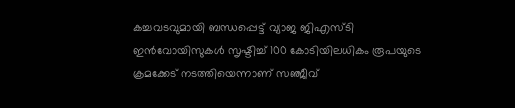കച്ചവടവുമായി ബന്ധപ്പെട്ട് വ്യാജ ജിഎസ്ടി ഇൻവോയിസുകൾ സൃഷ്ടിച്ച് 100 കോടിയിലധികം രൂപയുടെ ക്രമക്കേട് നടത്തിയെന്നാണ് സഞ്ജീവ്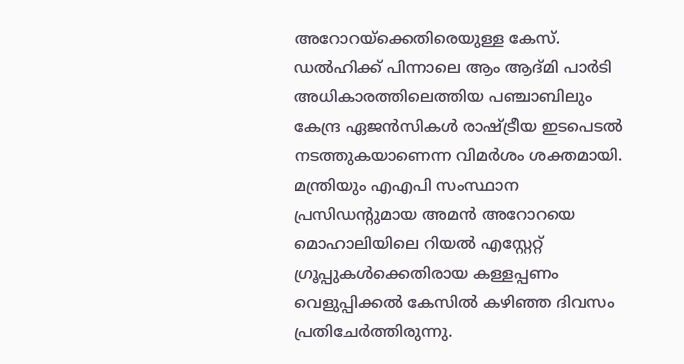അറോറയ്ക്കെതിരെയുള്ള കേസ്. ഡൽഹിക്ക് പിന്നാലെ ആം ആദ്മി പാർടി അധികാരത്തിലെത്തിയ പഞ്ചാബിലും കേന്ദ്ര ഏജൻസികൾ രാഷ്ട്രീയ ഇടപെടൽ നടത്തുകയാണെന്ന വിമർശം ശക്തമായി.
മന്ത്രിയും എഎപി സംസ്ഥാന പ്രസിഡന്റുമായ അമൻ അറോറയെ മൊഹാലിയിലെ റിയൽ എസ്റ്റേറ്റ് ഗ്രൂപ്പുകൾക്കെതിരായ കള്ളപ്പണം വെളുപ്പിക്കൽ കേസിൽ കഴിഞ്ഞ ദിവസം പ്രതിചേർത്തിരുന്നു.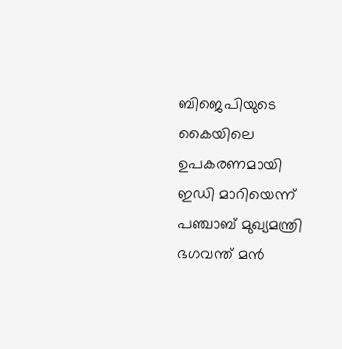ബിജെപിയുടെ കൈയിലെ ഉപകരണമായി ഇഡി മാറിയെന്ന് പഞ്ചാബ് മുഖ്യമന്ത്രി ഭഗവന്ത് മൻ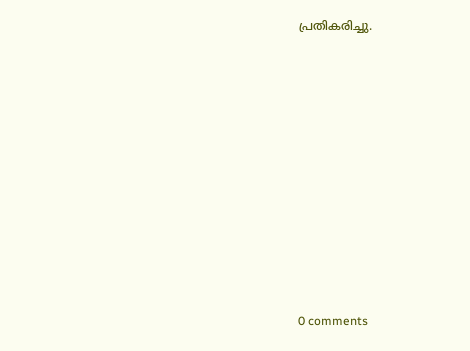പ്രതികരിച്ചു.











0 comments